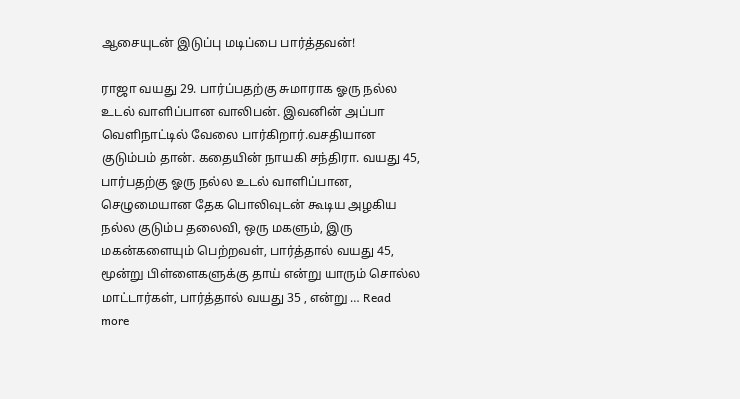ஆசையுடன் இடுப்பு மடிப்பை பார்த்தவன்!

ராஜா வயது 29. பார்ப்பதற்கு சுமாராக ஓரு நல்ல உடல் வாளிப்பான வாலிபன். இவனின் அப்பா வெளிநாட்டில் வேலை பார்கிறார்.வசதியான குடும்பம் தான். கதையின் நாயகி சந்திரா. வயது 45, பார்பதற்கு ஓரு நல்ல உடல் வாளிப்பான, செழுமையான தேக பொலிவுடன் கூடிய அழகிய நல்ல குடும்ப தலைவி, ஒரு மகளும், இரு மகன்களையும் பெற்றவள், பார்த்தால் வயது 45, மூன்று பிள்ளைகளுக்கு தாய் என்று யாரும் சொல்ல மாட்டார்கள், பார்த்தால் வயது 35 , என்று … Read more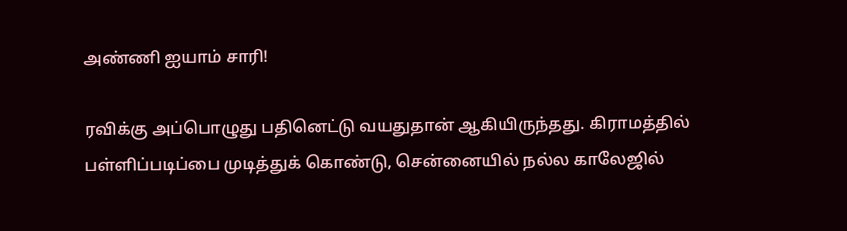அண்ணி ஐயாம் சாரி!

ரவிக்கு அப்பொழுது பதினெட்டு வயதுதான் ஆகியிருந்தது. கிராமத்தில் பள்ளிப்படிப்பை முடித்துக் கொண்டு, சென்னையில் நல்ல காலேஜில்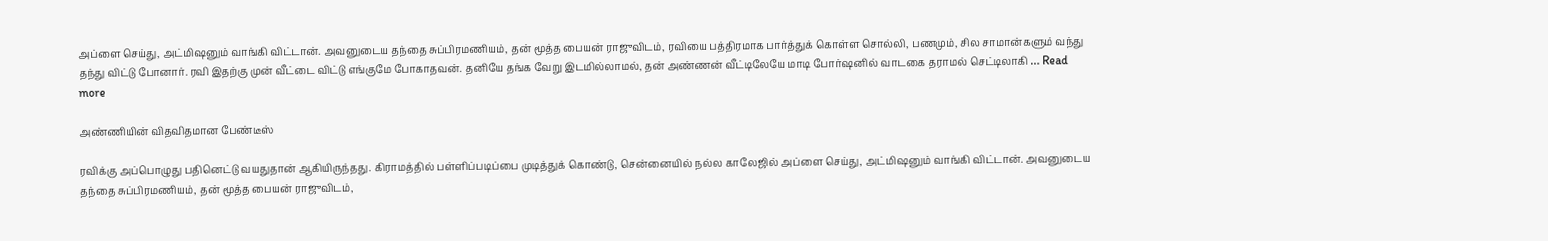அப்ளை செய்து, அட்மிஷனும் வாங்கி விட்டான். அவனுடைய தந்தை சுப்பிரமணியம், தன் மூத்த பையன் ராஜுவிடம், ரவியை பத்திரமாக பார்த்துக் கொள்ள சொல்லி, பணமும், சில சாமான்களும் வந்து தந்து விட்டு போனார். ரவி இதற்கு முன் வீட்டை விட்டு எங்குமே போகாதவன். தனியே தங்க வேறு இடமில்லாமல், தன் அண்ணன் வீட்டிலேயே மாடி போர்ஷனில் வாடகை தராமல் செட்டிலாகி … Read more

அண்ணியின் விதவிதமான பேண்டீஸ்

ரவிக்கு அப்பொழுது பதினெட்டு வயதுதான் ஆகியிருந்தது. கிராமத்தில் பள்ளிப்படிப்பை முடித்துக் கொண்டு, சென்னையில் நல்ல காலேஜில் அப்ளை செய்து, அட்மிஷனும் வாங்கி விட்டான். அவனுடைய தந்தை சுப்பிரமணியம், தன் மூத்த பையன் ராஜுவிடம்,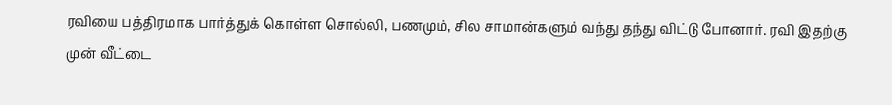ரவியை பத்திரமாக பார்த்துக் கொள்ள சொல்லி, பணமும், சில சாமான்களும் வந்து தந்து விட்டு போனார். ரவி இதற்கு முன் வீட்டை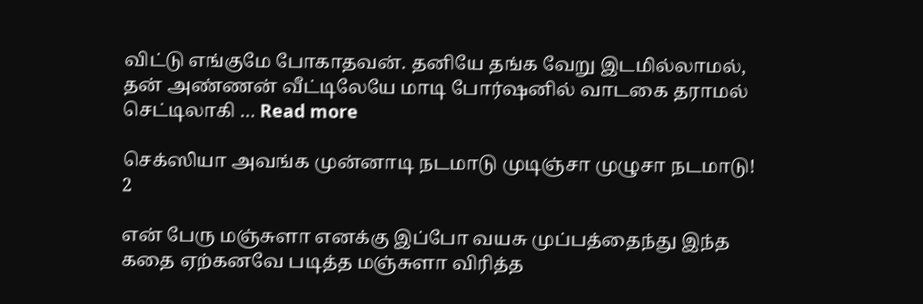விட்டு எங்குமே போகாதவன். தனியே தங்க வேறு இடமில்லாமல், தன் அண்ணன் வீட்டிலேயே மாடி போர்ஷனில் வாடகை தராமல் செட்டிலாகி … Read more

செக்ஸியா அவங்க முன்னாடி நடமாடு முடிஞ்சா முழுசா நடமாடு! 2

என் பேரு மஞ்சுளா எனக்கு இப்போ வயசு முப்பத்தைந்து இந்த கதை ஏற்கனவே படித்த மஞ்சுளா விரித்த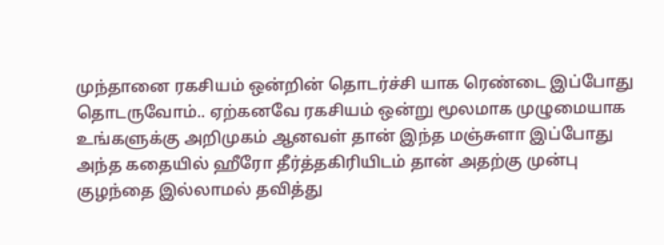முந்தானை ரகசியம் ஒன்றின் தொடர்ச்சி யாக ரெண்டை இப்போது தொடருவோம்.. ஏற்கனவே ரகசியம் ஒன்று மூலமாக முழுமையாக உங்களுக்கு அறிமுகம் ஆனவள் தான் இந்த மஞ்சுளா இப்போது அந்த கதையில் ஹீரோ தீர்த்தகிரியிடம் தான் அதற்கு முன்பு குழந்தை இல்லாமல் தவித்து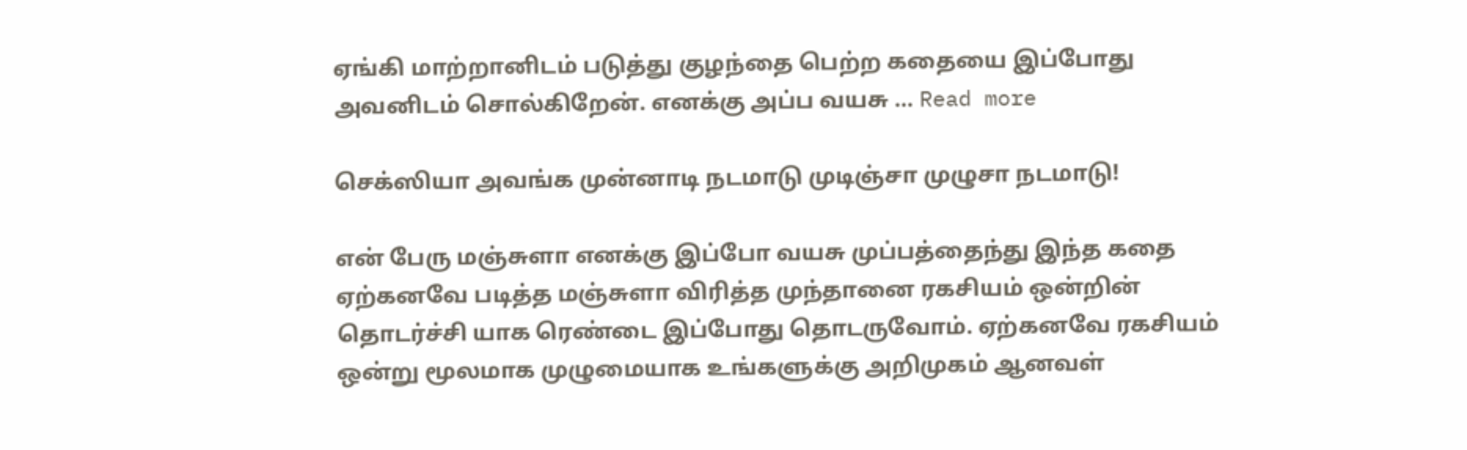ஏங்கி மாற்றானிடம் படுத்து குழந்தை பெற்ற கதையை இப்போது அவனிடம் சொல்கிறேன். எனக்கு அப்ப வயசு … Read more

செக்ஸியா அவங்க முன்னாடி நடமாடு முடிஞ்சா முழுசா நடமாடு!

என் பேரு மஞ்சுளா எனக்கு இப்போ வயசு முப்பத்தைந்து இந்த கதை ஏற்கனவே படித்த மஞ்சுளா விரித்த முந்தானை ரகசியம் ஒன்றின் தொடர்ச்சி யாக ரெண்டை இப்போது தொடருவோம். ஏற்கனவே ரகசியம் ஒன்று மூலமாக முழுமையாக உங்களுக்கு அறிமுகம் ஆனவள்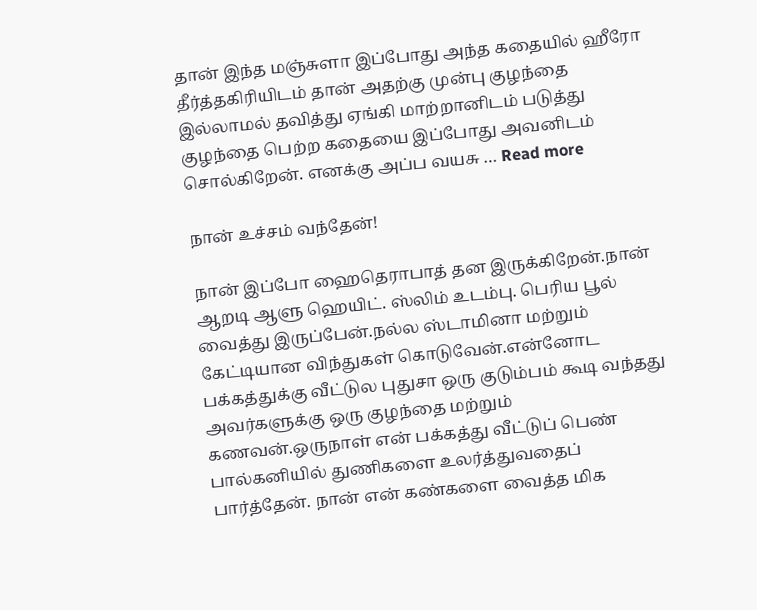தான் இந்த மஞ்சுளா இப்போது அந்த கதையில் ஹீரோ தீர்த்தகிரியிடம் தான் அதற்கு முன்பு குழந்தை இல்லாமல் தவித்து ஏங்கி மாற்றானிடம் படுத்து குழந்தை பெற்ற கதையை இப்போது அவனிடம் சொல்கிறேன். எனக்கு அப்ப வயசு … Read more

நான் உச்சம் வந்தேன்!

நான் இப்போ ஹைதெராபாத் தன இருக்கிறேன்.நான் ஆறடி ஆளு ஹெயிட். ஸ்லிம் உடம்பு. பெரிய பூல் வைத்து இருப்பேன்.நல்ல ஸ்டாமினா மற்றும் கேட்டியான விந்துகள் கொடுவேன்.என்னோட பக்கத்துக்கு வீட்டுல புதுசா ஒரு குடும்பம் கூடி வந்தது அவர்களுக்கு ஒரு குழந்தை மற்றும் கணவன்.ஒருநாள் என் பக்கத்து வீட்டுப் பெண் பால்கனியில் துணிகளை உலர்த்துவதைப் பார்த்தேன். நான் என் கண்களை வைத்த மிக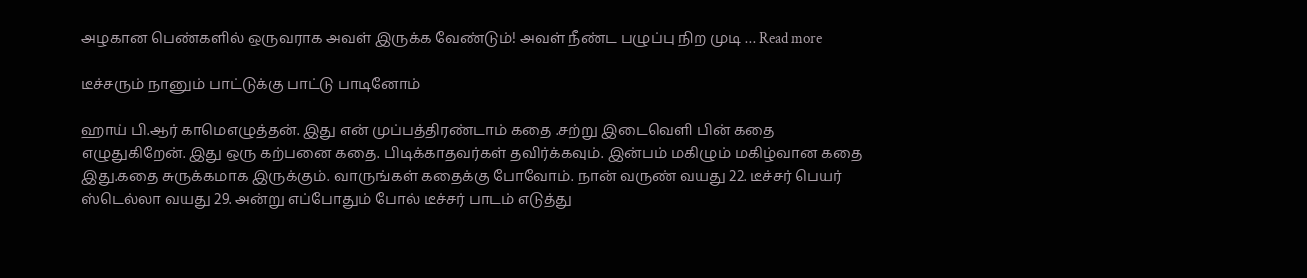அழகான பெண்களில் ஒருவராக அவள் இருக்க வேண்டும்! அவள் நீண்ட பழுப்பு நிற முடி … Read more

டீச்சரும் நானும் பாட்டுக்கு பாட்டு பாடினோம்

ஹாய் பி.ஆர் காமெஎழுத்தன். இது என் முப்பத்திரண்டாம் கதை .சற்று இடைவெளி பின் கதை எழுதுகிறேன். இது ஒரு கற்பனை கதை. பிடிக்காதவர்கள் தவிர்க்கவும். இன்பம் மகிழும் மகிழ்வான கதை இது.கதை சுருக்கமாக இருக்கும். வாருங்கள் கதைக்கு போவோம். நான் வருண் வயது 22. டீச்சர் பெயர் ஸ்டெல்லா வயது 29. அன்று எப்போதும் போல் டீச்சர் பாடம் எடுத்து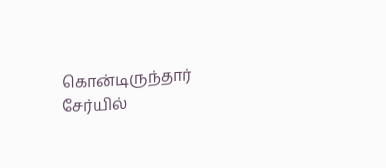கொன்டிருந்தார் சேர்யில்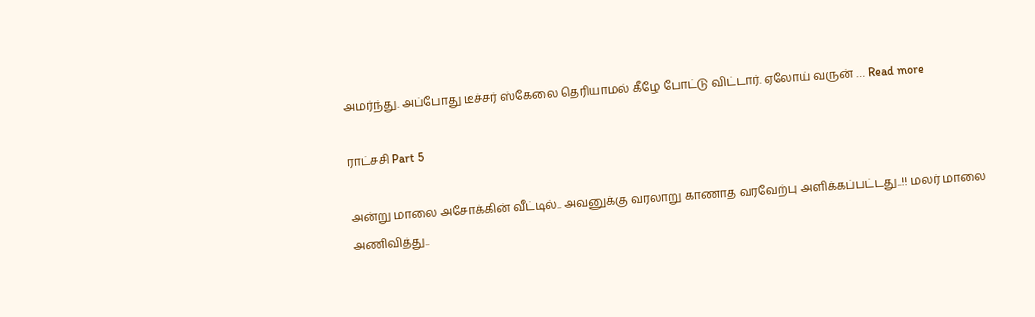அமர்ந்து. அப்போது டீச்சர் ஸ்கேலை தெரியாமல் கீழே போட்டு விட்டார். ஏலோய் வருன் … Read more

ராட்சசி Part 5

அன்று மாலை அசோக்கின் வீட்டில்.. அவனுக்கு வரலாறு காணாத வரவேற்பு அளிக்கப்பட்டது..!! மலர் மாலை அணிவித்து..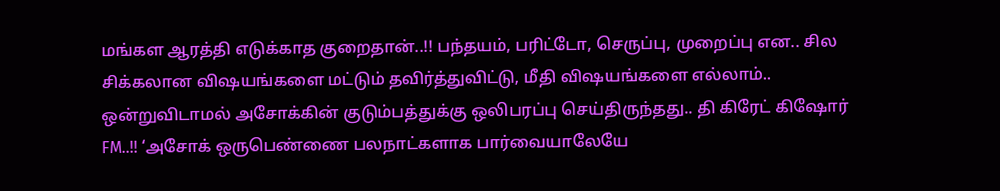மங்கள ஆரத்தி எடுக்காத குறைதான்..!! பந்தயம், பரிட்டோ, செருப்பு, முறைப்பு என.. சில சிக்கலான விஷயங்களை மட்டும் தவிர்த்துவிட்டு, மீதி விஷயங்களை எல்லாம்.. ஒன்றுவிடாமல் அசோக்கின் குடும்பத்துக்கு ஒலிபரப்பு செய்திருந்தது.. தி கிரேட் கிஷோர் FM..!! ‘அசோக் ஒருபெண்ணை பலநாட்களாக பார்வையாலேயே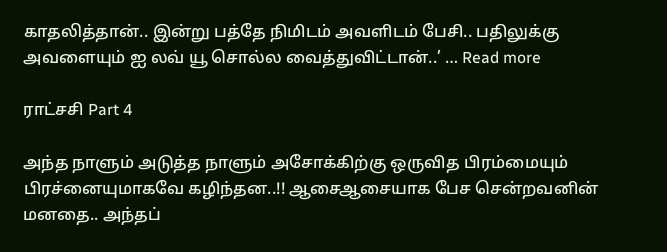காதலித்தான்.. இன்று பத்தே நிமிடம் அவளிடம் பேசி.. பதிலுக்கு அவளையும் ஐ லவ் யூ சொல்ல வைத்துவிட்டான்..’ … Read more

ராட்சசி Part 4

அந்த நாளும் அடுத்த நாளும் அசோக்கிற்கு ஒருவித பிரம்மையும் பிரச்னையுமாகவே கழிந்தன..!! ஆசைஆசையாக பேச சென்றவனின் மனதை.. அந்தப்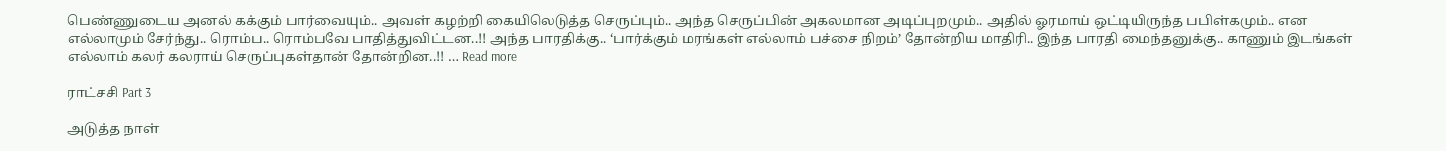பெண்ணுடைய அனல் கக்கும் பார்வையும்.. அவள் கழற்றி கையிலெடுத்த செருப்பும்.. அந்த செருப்பின் அகலமான அடிப்புறமும்.. அதில் ஓரமாய் ஒட்டியிருந்த பபிள்கமும்.. என எல்லாமும் சேர்ந்து.. ரொம்ப.. ரொம்பவே பாதித்துவிட்டன..!! அந்த பாரதிக்கு.. ‘பார்க்கும் மரங்கள் எல்லாம் பச்சை நிறம்’ தோன்றிய மாதிரி.. இந்த பாரதி மைந்தனுக்கு.. காணும் இடங்கள் எல்லாம் கலர் கலராய் செருப்புகள்தான் தோன்றின..!! … Read more

ராட்சசி Part 3

அடுத்த நாள்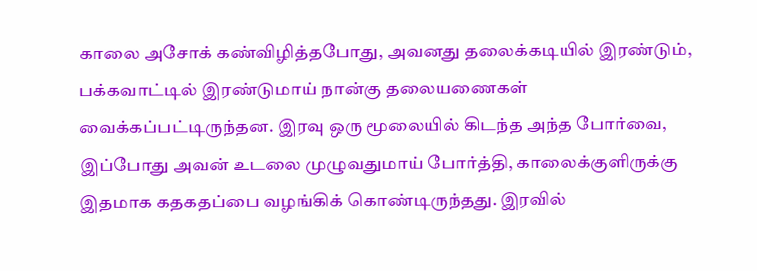காலை அசோக் கண்விழித்தபோது, அவனது தலைக்கடியில் இரண்டும், பக்கவாட்டில் இரண்டுமாய் நான்கு தலையணைகள் வைக்கப்பட்டிருந்தன. இரவு ஒரு மூலையில் கிடந்த அந்த போர்வை, இப்போது அவன் உடலை முழுவதுமாய் போர்த்தி, காலைக்குளிருக்கு இதமாக கதகதப்பை வழங்கிக் கொண்டிருந்தது. இரவில்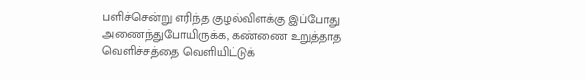பளிச்சென்று எரிந்த குழல்விளக்கு இப்போது அணைந்துபோயிருக்க, கண்ணை உறுத்தாத வெளிச்சத்தை வெளியிட்டுக்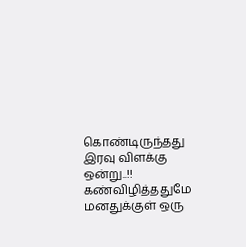கொண்டிருந்தது இரவு விளக்கு ஒன்று..!! கண்விழித்ததுமே மனதுக்குள் ஒரு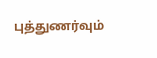புத்துணர்வும்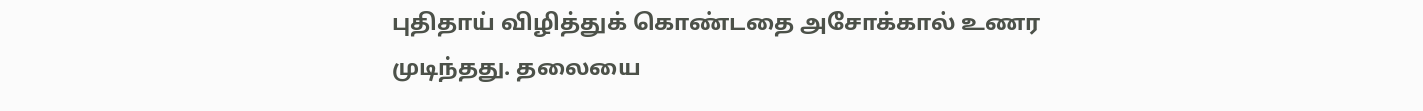புதிதாய் விழித்துக் கொண்டதை அசோக்கால் உணர முடிந்தது. தலையை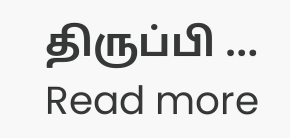திருப்பி … Read more